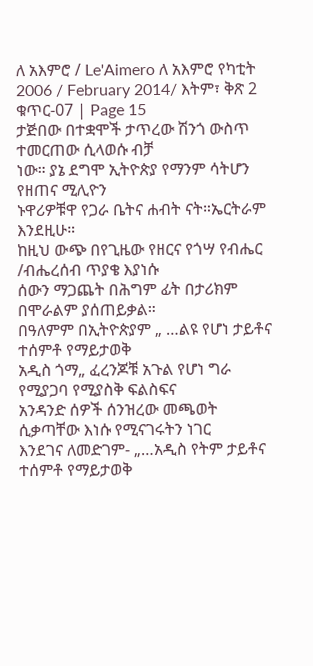ለ አእምሮ / Le'Aimero ለ አእምሮ የካቲት 2006 / February 2014/ እትም፣ ቅጽ 2 ቁጥር-07 | Page 15
ታጅበው በተቋሞች ታጥረው ሽንጎ ውስጥ ተመርጠው ሲላወሱ ብቻ
ነው። ያኔ ደግሞ ኢትዮጵያ የማንም ሳትሆን የዘጠና ሚሊዮን
ኑዋሪዎቹዋ የጋራ ቤትና ሐብት ናት።ኤርትራም እንደዚሁ።
ከዚህ ውጭ በየጊዜው የዘርና የጎሣ የብሔር /ብሔረሰብ ጥያቄ እያነሱ
ሰውን ማጋጨት በሕግም ፊት በታሪክም በሞራልም ያሰጠይቃል።
በዓለምም በኢትዮጵያም „ …ልዩ የሆነ ታይቶና ተሰምቶ የማይታወቅ
አዲስ ጎማ„ ፈረንጆቹ አጉል የሆነ ግራ የሚያጋባ የሚያስቅ ፍልስፍና
አንዳንድ ሰዎች ሰንዝረው መጫወት ሲቃጣቸው እነሱ የሚናገሩትን ነገር
እንደገና ለመድገም- „…አዲስ የትም ታይቶና ተሰምቶ የማይታወቅ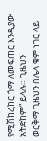የሚሽከረከር ጎማ ለመፍጠር እንዲያው አትድከም“ ይላሉ። ጊዜህን
ወርቅማ ጊዜህን በሌላ ቁም ነገር ላይ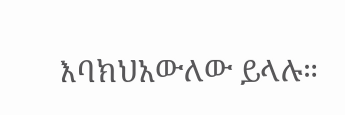እባክህአውለው ይላሉ።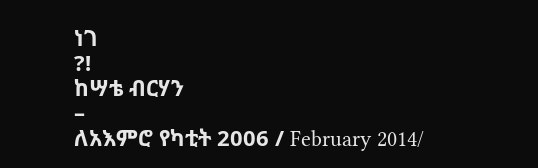ነገ
?!
ከሣቴ ብርሃን
–
ለአእምሮ የካቲት 2006 / February 2014/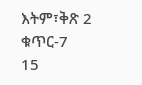እትም፣ቅጽ 2 ቁጥር-7
15